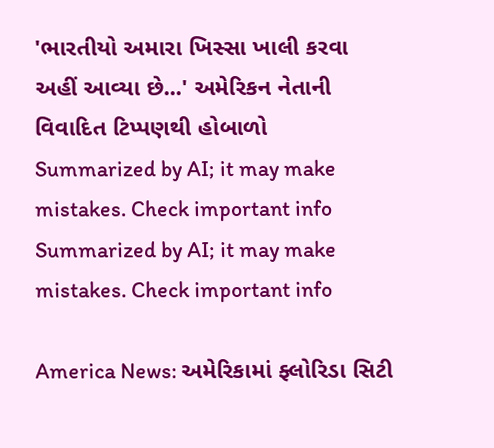'ભારતીયો અમારા ખિસ્સા ખાલી કરવા અહીં આવ્યા છે...' અમેરિકન નેતાની વિવાદિત ટિપ્પણથી હોબાળો
Summarized by AI; it may make mistakes. Check important info
Summarized by AI; it may make mistakes. Check important info

America News: અમેરિકામાં ફ્લોરિડા સિટી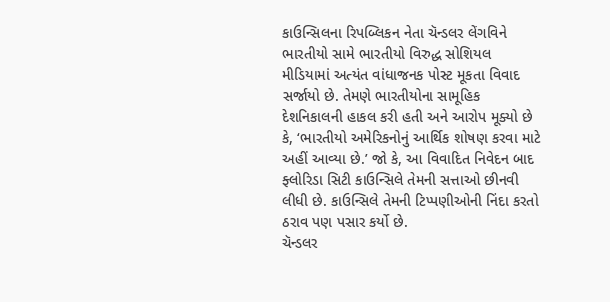કાઉન્સિલના રિપબ્લિકન નેતા ચૅન્ડલર લેંગવિને ભારતીયો સામે ભારતીયો વિરુદ્ધ સોશિયલ મીડિયામાં અત્યંત વાંધાજનક પોસ્ટ મૂકતા વિવાદ સર્જાયો છે. તેમણે ભારતીયોના સામૂહિક દેશનિકાલની હાકલ કરી હતી અને આરોપ મૂક્યો છે કે, ‘ભારતીયો અમેરિકનોનું આર્થિક શોષણ કરવા માટે અહીં આવ્યા છે.’ જો કે, આ વિવાદિત નિવેદન બાદ ફ્લોરિડા સિટી કાઉન્સિલે તેમની સત્તાઓ છીનવી લીધી છે. કાઉન્સિલે તેમની ટિપ્પણીઓની નિંદા કરતો ઠરાવ પણ પસાર કર્યો છે.
ચૅન્ડલર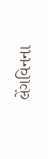લેંગવિનના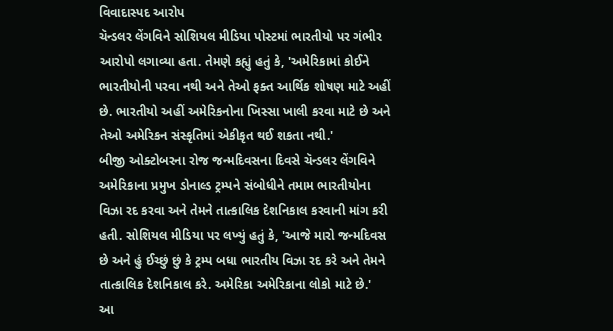વિવાદાસ્પદ આરોપ
ચૅન્ડલર લેંગવિને સોશિયલ મીડિયા પોસ્ટમાં ભારતીયો પર ગંભીર આરોપો લગાવ્યા હતા. તેમણે કહ્યું હતું કે, 'અમેરિકામાં કોઈને ભારતીયોની પરવા નથી અને તેઓ ફક્ત આર્થિક શોષણ માટે અહીં છે. ભારતીયો અહીં અમેરિકનોના ખિસ્સા ખાલી કરવા માટે છે અને તેઓ અમેરિકન સંસ્કૃતિમાં એકીકૃત થઈ શકતા નથી.'
બીજી ઓક્ટોબરના રોજ જન્મદિવસના દિવસે ચૅન્ડલર લેંગવિને અમેરિકાના પ્રમુખ ડોનાલ્ડ ટ્રમ્પને સંબોધીને તમામ ભારતીયોના વિઝા રદ કરવા અને તેમને તાત્કાલિક દેશનિકાલ કરવાની માંગ કરી હતી. સોશિયલ મીડિયા પર લખ્યું હતું કે, 'આજે મારો જન્મદિવસ છે અને હું ઈચ્છું છું કે ટ્રમ્પ બધા ભારતીય વિઝા રદ કરે અને તેમને તાત્કાલિક દેશનિકાલ કરે. અમેરિકા અમેરિકાના લોકો માટે છે.'
આ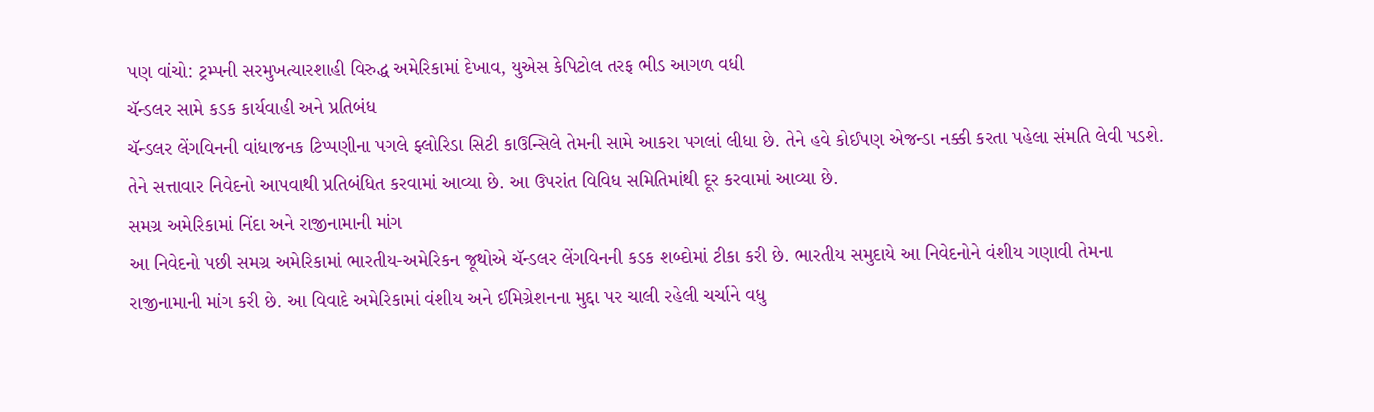પણ વાંચો: ટ્રમ્પની સરમુખત્યારશાહી વિરુદ્ધ અમેરિકામાં દેખાવ, યુએસ કેપિટોલ તરફ ભીડ આગળ વધી
ચૅન્ડલર સામે કડક કાર્યવાહી અને પ્રતિબંધ
ચૅન્ડલર લેંગવિનની વાંધાજનક ટિપ્પણીના પગલે ફ્લોરિડા સિટી કાઉન્સિલે તેમની સામે આકરા પગલાં લીધા છે. તેને હવે કોઈપણ એજન્ડા નક્કી કરતા પહેલા સંમતિ લેવી પડશે. તેને સત્તાવાર નિવેદનો આપવાથી પ્રતિબંધિત કરવામાં આવ્યા છે. આ ઉપરાંત વિવિધ સમિતિમાંથી દૂર કરવામાં આવ્યા છે.
સમગ્ર અમેરિકામાં નિંદા અને રાજીનામાની માંગ
આ નિવેદનો પછી સમગ્ર અમેરિકામાં ભારતીય-અમેરિકન જૂથોએ ચૅન્ડલર લેંગવિનની કડક શબ્દોમાં ટીકા કરી છે. ભારતીય સમુદાયે આ નિવેદનોને વંશીય ગણાવી તેમના રાજીનામાની માંગ કરી છે. આ વિવાદે અમેરિકામાં વંશીય અને ઈમિગ્રેશનના મુદ્દા પર ચાલી રહેલી ચર્ચાને વધુ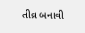તીવ્ર બનાવી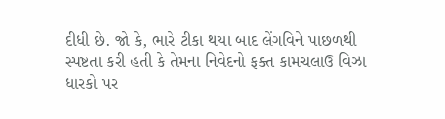દીધી છે. જો કે, ભારે ટીકા થયા બાદ લેંગવિને પાછળથી સ્પષ્ટતા કરી હતી કે તેમના નિવેદનો ફક્ત કામચલાઉ વિઝા ધારકો પર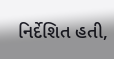નિર્દેશિત હતી,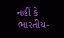નહીં કે ભારતીય-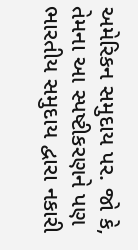અમેરિકન સમુદાય પર. જો કે, તેમના આ સ્પષ્ટીકરણને પણ ભારતીય સમુદાય દ્વારા નકારી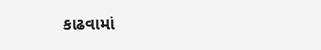કાઢવામાં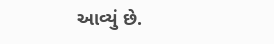આવ્યું છે.